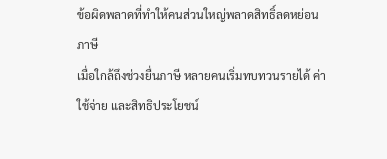ข้อผิดพลาดที่ทำให้คนส่วนใหญ่พลาดสิทธิ์ลดหย่อนภาษี
เมื่อใกล้ถึงช่วงยื่นภาษี หลายคนเริ่มทบทวนรายได้ ค่าใช้จ่าย และสิทธิประโยชน์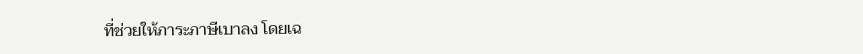ที่ช่วยให้ภาระภาษีเบาลง โดยเฉ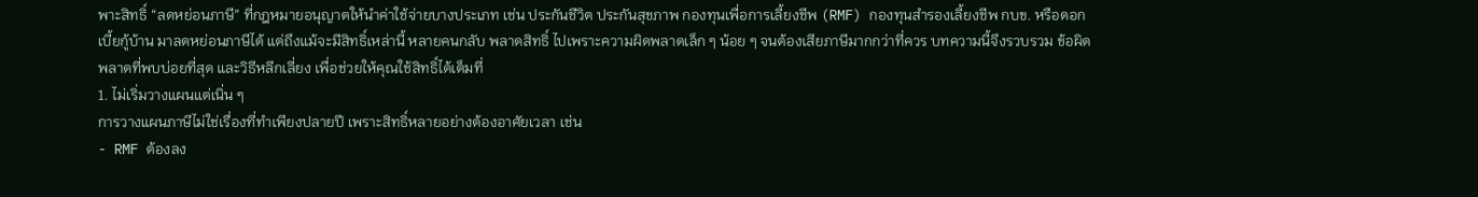พาะสิทธิ์ “ลดหย่อนภาษี” ที่กฎหมายอนุญาตให้นำค่าใช้จ่ายบางประเภท เช่น ประกันชีวิต ประกันสุขภาพ กองทุนเพื่อการเลี้ยงชีพ (RMF) กองทุนสำรองเลี้ยงชีพ กบข. หรือดอกเบี้ยกู้บ้าน มาลดหย่อนภาษีได้ แต่ถึงแม้จะมีสิทธิ์เหล่านี้ หลายคนกลับ พลาดสิทธิ์ ไปเพราะความผิดพลาดเล็ก ๆ น้อย ๆ จนต้องเสียภาษีมากกว่าที่ควร บทความนี้จึงรวบรวม ข้อผิดพลาดที่พบบ่อยที่สุด และวิธีหลีกเลี่ยง เพื่อช่วยให้คุณใช้สิทธิ์ได้เต็มที่
1. ไม่เริ่มวางแผนแต่เนิ่น ๆ
การวางแผนภาษีไม่ใช่เรื่องที่ทำเพียงปลายปี เพราะสิทธิ์หลายอย่างต้องอาศัยเวลา เช่น
- RMF ต้องลง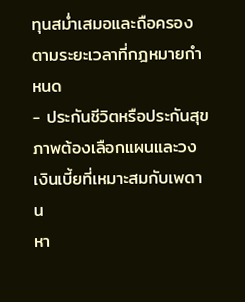ทุนสม่ำเสมอและถือครองตามระยะเวลาที่กฎหมายกำหนด
- ประกันชีวิตหรือประกันสุขภาพต้องเลือกแผนและวงเงินเบี้ยที่เหมาะสมกับเพดาน
หา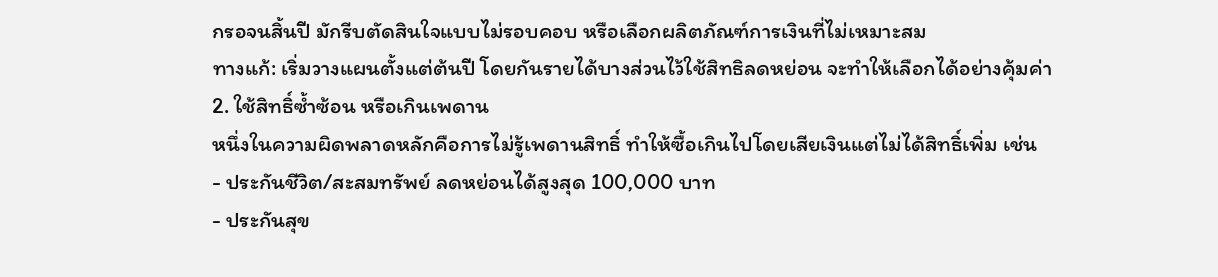กรอจนสิ้นปี มักรีบตัดสินใจแบบไม่รอบคอบ หรือเลือกผลิตภัณฑ์การเงินที่ไม่เหมาะสม
ทางแก้: เริ่มวางแผนตั้งแต่ต้นปี โดยกันรายได้บางส่วนไว้ใช้สิทธิลดหย่อน จะทำให้เลือกได้อย่างคุ้มค่า
2. ใช้สิทธิ์ซ้ำซ้อน หรือเกินเพดาน
หนึ่งในความผิดพลาดหลักคือการไม่รู้เพดานสิทธิ์ ทำให้ซื้อเกินไปโดยเสียเงินแต่ไม่ได้สิทธิ์เพิ่ม เช่น
- ประกันชีวิต/สะสมทรัพย์ ลดหย่อนได้สูงสุด 100,000 บาท
- ประกันสุข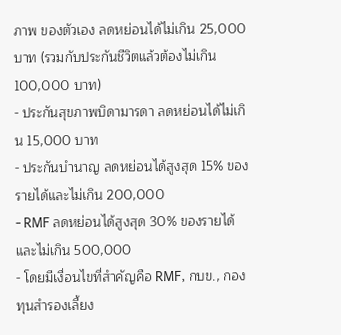ภาพ ของตัวเอง ลดหย่อนได้ไม่เกิน 25,000 บาท (รวมกับประกันชีวิตแล้วต้องไม่เกิน 100,000 บาท)
- ประกันสุขภาพบิดามารดา ลดหย่อนได้ไม่เกิน 15,000 บาท
- ประกันบำนาญ ลดหย่อนได้สูงสุด 15% ของรายได้และไม่เกิน 200,000
- RMF ลดหย่อนได้สูงสุด 30% ของรายได้และไม่เกิน 500,000
- โดยมีเงื่อนไขที่สำคัญคือ RMF, กบข., กองทุนสำรองเลี้ยง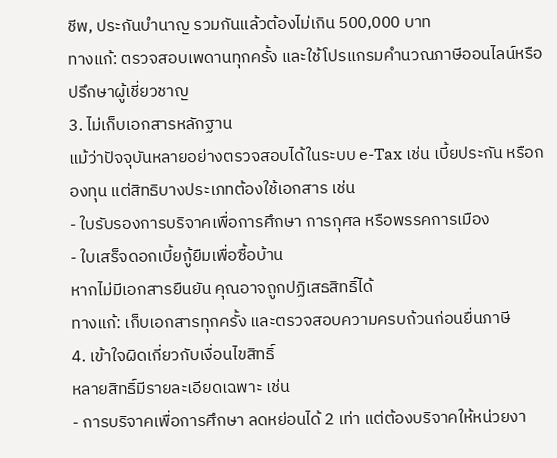ชีพ, ประกันบำนาญ รวมกันแล้วต้องไม่เกิน 500,000 บาท
ทางแก้: ตรวจสอบเพดานทุกครั้ง และใช้โปรแกรมคำนวณภาษีออนไลน์หรือปรึกษาผู้เชี่ยวชาญ
3. ไม่เก็บเอกสารหลักฐาน
แม้ว่าปัจจุบันหลายอย่างตรวจสอบได้ในระบบ e-Tax เช่น เบี้ยประกัน หรือกองทุน แต่สิทธิบางประเภทต้องใช้เอกสาร เช่น
- ใบรับรองการบริจาคเพื่อการศึกษา การกุศล หรือพรรคการเมือง
- ใบเสร็จดอกเบี้ยกู้ยืมเพื่อซื้อบ้าน
หากไม่มีเอกสารยืนยัน คุณอาจถูกปฏิเสธสิทธิ์ได้
ทางแก้: เก็บเอกสารทุกครั้ง และตรวจสอบความครบถ้วนก่อนยื่นภาษี
4. เข้าใจผิดเกี่ยวกับเงื่อนไขสิทธิ์
หลายสิทธิ์มีรายละเอียดเฉพาะ เช่น
- การบริจาคเพื่อการศึกษา ลดหย่อนได้ 2 เท่า แต่ต้องบริจาคให้หน่วยงา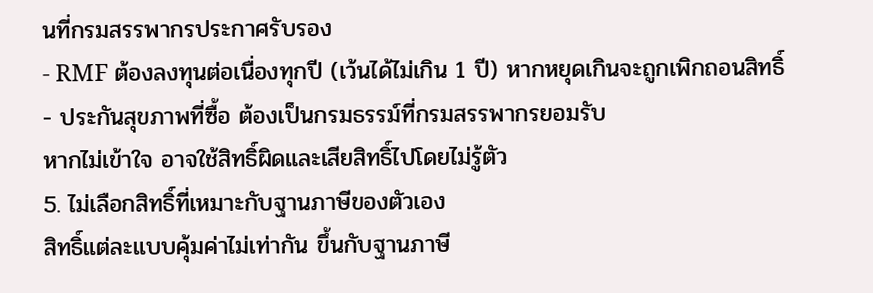นที่กรมสรรพากรประกาศรับรอง
- RMF ต้องลงทุนต่อเนื่องทุกปี (เว้นได้ไม่เกิน 1 ปี) หากหยุดเกินจะถูกเพิกถอนสิทธิ์
- ประกันสุขภาพที่ซื้อ ต้องเป็นกรมธรรม์ที่กรมสรรพากรยอมรับ
หากไม่เข้าใจ อาจใช้สิทธิ์ผิดและเสียสิทธิ์ไปโดยไม่รู้ตัว
5. ไม่เลือกสิทธิ์ที่เหมาะกับฐานภาษีของตัวเอง
สิทธิ์แต่ละแบบคุ้มค่าไม่เท่ากัน ขึ้นกับฐานภาษี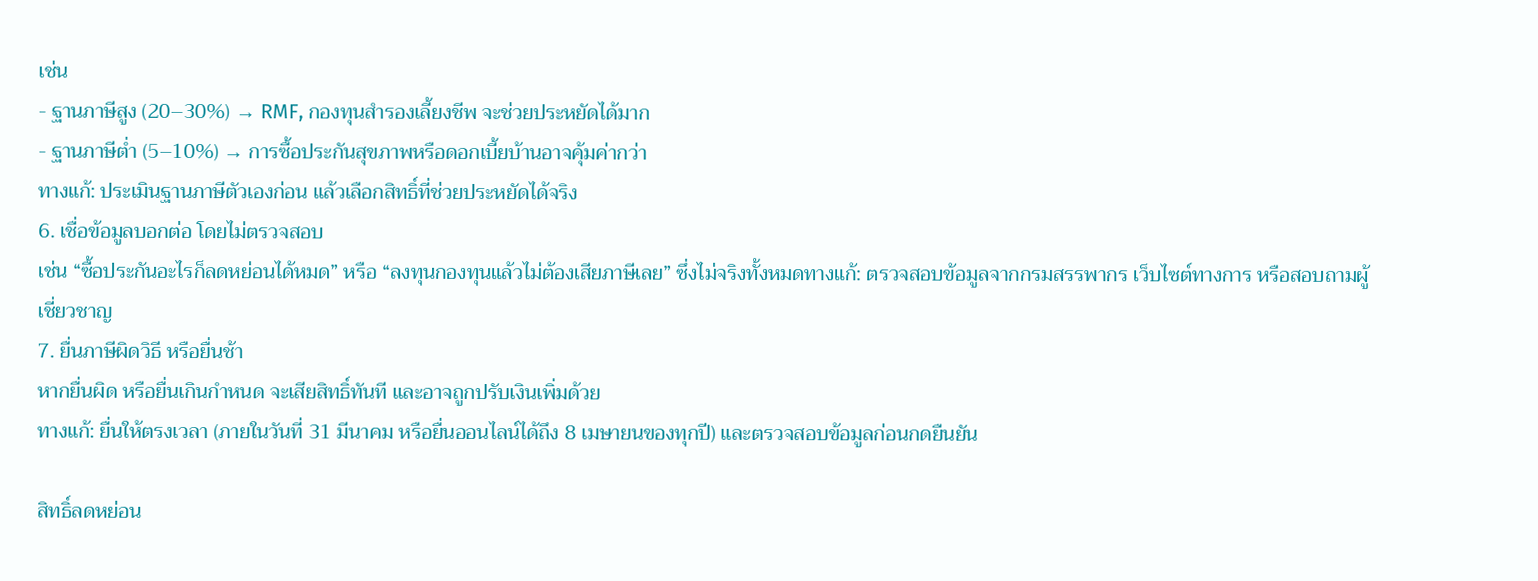เช่น
- ฐานภาษีสูง (20–30%) → RMF, กองทุนสำรองเลี้ยงชีพ จะช่วยประหยัดได้มาก
- ฐานภาษีต่ำ (5–10%) → การซื้อประกันสุขภาพหรือดอกเบี้ยบ้านอาจคุ้มค่ากว่า
ทางแก้: ประเมินฐานภาษีตัวเองก่อน แล้วเลือกสิทธิ์ที่ช่วยประหยัดได้จริง
6. เชื่อข้อมูลบอกต่อ โดยไม่ตรวจสอบ
เช่น “ซื้อประกันอะไรก็ลดหย่อนได้หมด” หรือ “ลงทุนกองทุนแล้วไม่ต้องเสียภาษีเลย” ซึ่งไม่จริงทั้งหมดทางแก้: ตรวจสอบข้อมูลจากกรมสรรพากร เว็บไซต์ทางการ หรือสอบถามผู้เชี่ยวชาญ
7. ยื่นภาษีผิดวิธี หรือยื่นช้า
หากยื่นผิด หรือยื่นเกินกำหนด จะเสียสิทธิ์ทันที และอาจถูกปรับเงินเพิ่มด้วย
ทางแก้: ยื่นให้ตรงเวลา (ภายในวันที่ 31 มีนาคม หรือยื่นออนไลน์ได้ถึง 8 เมษายนของทุกปี) และตรวจสอบข้อมูลก่อนกดยืนยัน

สิทธิ์ลดหย่อน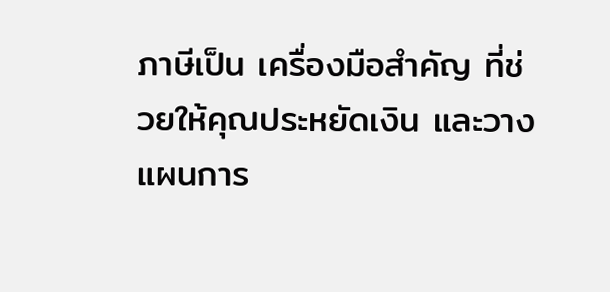ภาษีเป็น เครื่องมือสำคัญ ที่ช่วยให้คุณประหยัดเงิน และวางแผนการ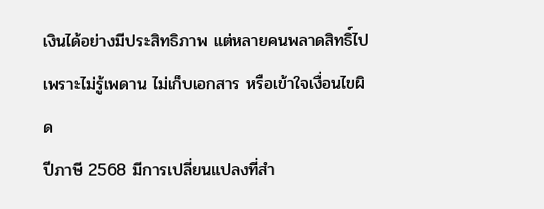เงินได้อย่างมีประสิทธิภาพ แต่หลายคนพลาดสิทธิ์ไปเพราะไม่รู้เพดาน ไม่เก็บเอกสาร หรือเข้าใจเงื่อนไขผิด
ปีภาษี 2568 มีการเปลี่ยนแปลงที่สำ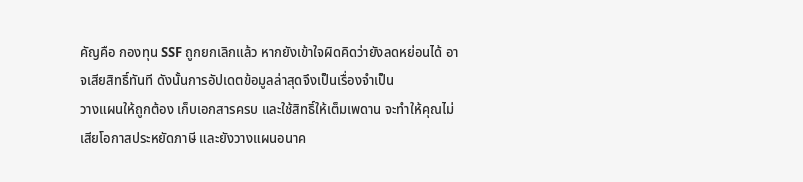คัญคือ กองทุน SSF ถูกยกเลิกแล้ว หากยังเข้าใจผิดคิดว่ายังลดหย่อนได้ อาจเสียสิทธิ์ทันที ดังนั้นการอัปเดตข้อมูลล่าสุดจึงเป็นเรื่องจำเป็น
วางแผนให้ถูกต้อง เก็บเอกสารครบ และใช้สิทธิ์ให้เต็มเพดาน จะทำให้คุณไม่เสียโอกาสประหยัดภาษี และยังวางแผนอนาค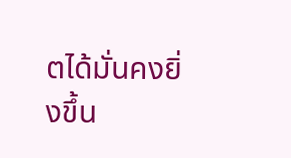ตได้มั่นคงยิ่งขึ้น